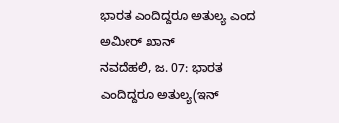ಭಾರತ ಎಂದಿದ್ದರೂ ಅತುಲ್ಯ ಎಂದ ಅಮೀರ್ ಖಾನ್
ನವದೆಹಲಿ, ಜ. 07: ಭಾರತ ಎಂದಿದ್ದರೂ ಅತುಲ್ಯ(ಇನ್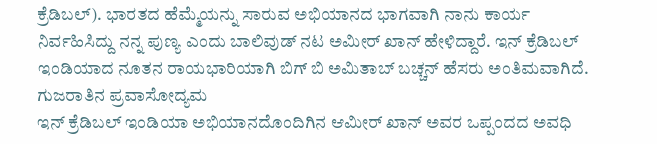ಕ್ರೆಡಿಬಲ್). ಭಾರತದ ಹೆಮ್ಮೆಯನ್ನು ಸಾರುವ ಅಭಿಯಾನದ ಭಾಗವಾಗಿ ನಾನು ಕಾರ್ಯ ನಿರ್ವಹಿಸಿದ್ದು ನನ್ನ ಪುಣ್ಯ ಎಂದು ಬಾಲಿವುಡ್ ನಟ ಅಮೀರ್ ಖಾನ್ ಹೇಳಿದ್ದಾರೆ. ಇನ್ ಕ್ರೆಡಿಬಲ್ ಇಂಡಿಯಾದ ನೂತನ ರಾಯಭಾರಿಯಾಗಿ ಬಿಗ್ ಬಿ ಅಮಿತಾಬ್ ಬಚ್ಚನ್ ಹೆಸರು ಅಂತಿಮವಾಗಿದೆ. ಗುಜರಾತಿನ ಪ್ರವಾಸೋದ್ಯಮ
ಇನ್ ಕ್ರೆಡಿಬಲ್ ಇಂಡಿಯಾ ಅಭಿಯಾನದೊಂದಿಗಿನ ಆಮೀರ್ ಖಾನ್ ಅವರ ಒಪ್ಪಂದದ ಅವಧಿ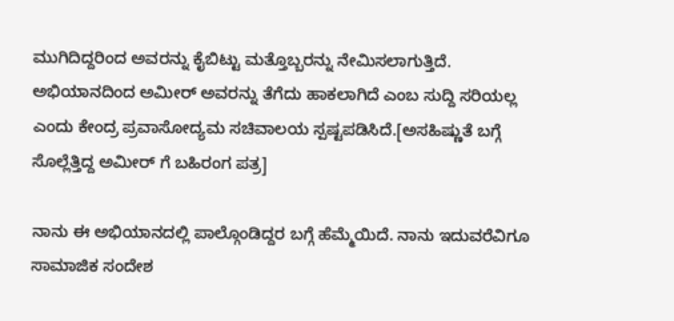ಮುಗಿದಿದ್ದರಿಂದ ಅವರನ್ನು ಕೈಬಿಟ್ಟು ಮತ್ತೊಬ್ಬರನ್ನು ನೇಮಿಸಲಾಗುತ್ತಿದೆ. ಅಭಿಯಾನದಿಂದ ಅಮೀರ್ ಅವರನ್ನು ತೆಗೆದು ಹಾಕಲಾಗಿದೆ ಎಂಬ ಸುದ್ದಿ ಸರಿಯಲ್ಲ ಎಂದು ಕೇಂದ್ರ ಪ್ರವಾಸೋದ್ಯಮ ಸಚಿವಾಲಯ ಸ್ಪಷ್ಟಪಡಿಸಿದೆ.[ಅಸಹಿಷ್ಣುತೆ ಬಗ್ಗೆ ಸೊಲ್ಲೆತ್ತಿದ್ದ ಅಮೀರ್ ಗೆ ಬಹಿರಂಗ ಪತ್ರ]

ನಾನು ಈ ಅಭಿಯಾನದಲ್ಲಿ ಪಾಲ್ಗೊಂಡಿದ್ದರ ಬಗ್ಗೆ ಹೆಮ್ಮೆಯಿದೆ. ನಾನು ಇದುವರೆವಿಗೂ ಸಾಮಾಜಿಕ ಸಂದೇಶ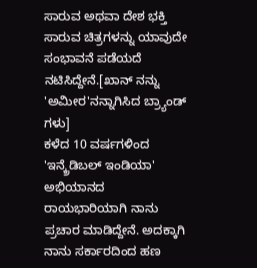ಸಾರುವ ಅಥವಾ ದೇಶ ಭಕ್ತಿ ಸಾರುವ ಚಿತ್ರಗಳನ್ನು ಯಾವುದೇ ಸಂಭಾವನೆ ಪಡೆಯದೆ ನಟಿಸಿದ್ದೇನೆ.[ಖಾನ್ ನನ್ನು 'ಅಮೀರ'ನನ್ನಾಗಿಸಿದ ಬ್ರ್ಯಾಂಡ್ ಗಳು]
ಕಳೆದ 10 ವರ್ಷಗಳಿಂದ 'ಇನ್ಕ್ರೆಡಿಬಲ್ ಇಂಡಿಯಾ' ಅಭಿಯಾನದ ರಾಯಭಾರಿಯಾಗಿ ನಾನು ಪ್ರಚಾರ ಮಾಡಿದ್ದೇನೆ. ಅದಕ್ಕಾಗಿ ನಾನು ಸರ್ಕಾರದಿಂದ ಹಣ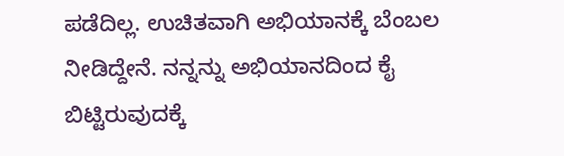ಪಡೆದಿಲ್ಲ. ಉಚಿತವಾಗಿ ಅಭಿಯಾನಕ್ಕೆ ಬೆಂಬಲ ನೀಡಿದ್ದೇನೆ. ನನ್ನನ್ನು ಅಭಿಯಾನದಿಂದ ಕೈ ಬಿಟ್ಟಿರುವುದಕ್ಕೆ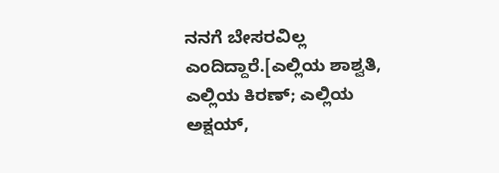ನನಗೆ ಬೇಸರವಿಲ್ಲ ಎಂದಿದ್ದಾರೆ.[ಎಲ್ಲಿಯ ಶಾಶ್ವತಿ, ಎಲ್ಲಿಯ ಕಿರಣ್; ಎಲ್ಲಿಯ ಅಕ್ಷಯ್,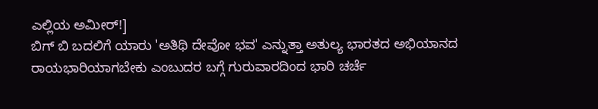ಎಲ್ಲಿಯ ಅಮೀರ್!]
ಬಿಗ್ ಬಿ ಬದಲಿಗೆ ಯಾರು 'ಅತಿಥಿ ದೇವೋ ಭವ' ಎನ್ನುತ್ತಾ ಅತುಲ್ಯ ಭಾರತದ ಅಭಿಯಾನದ ರಾಯಭಾರಿಯಾಗಬೇಕು ಎಂಬುದರ ಬಗ್ಗೆ ಗುರುವಾರದಿಂದ ಭಾರಿ ಚರ್ಚೆ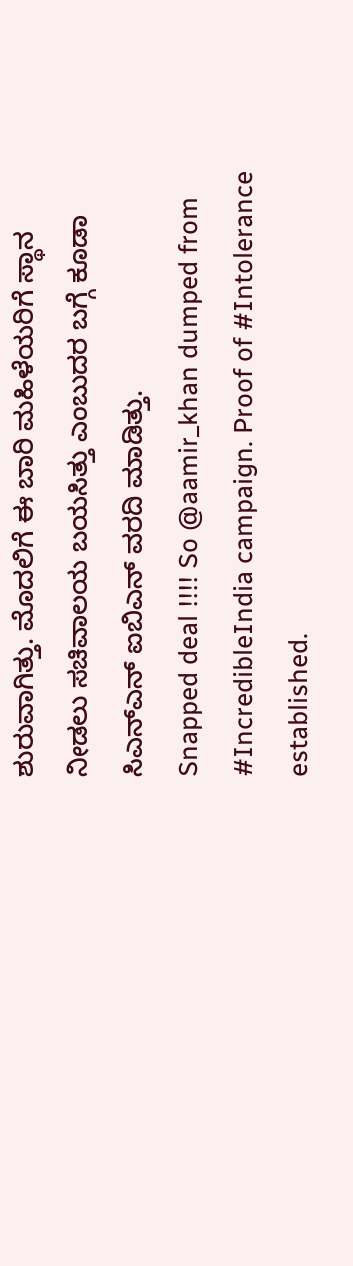ಶುರುವಾಗಿತ್ತು. ಮೊದಲಿಗೆ ಈ ಬಾರಿ ಮಹಿಳೆಯರಿಗೆ ಸ್ಥಾನ ನೀಡಲು ಸಚಿವಾಲಯ ಬಯಸಿತ್ತು ಎಂಬುದರ ಬಗ್ಗೆ ಕೂಡಾ ಸಿಎನ್ಎನ್ ಐಬಿಎನ್ ವರದಿ ಮಾಡಿತ್ತು.
Snapped deal !!!! So @aamir_khan dumped from #IncredibleIndia campaign. Proof of #Intolerance established.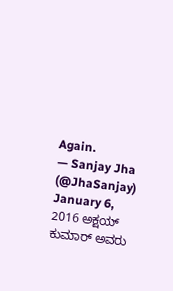Again.
— Sanjay Jha (@JhaSanjay) January 6, 2016 ಅಕ್ಷಯ್ ಕುಮಾರ್ ಅವರು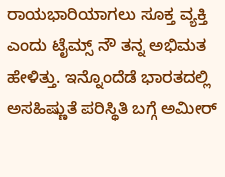ರಾಯಭಾರಿಯಾಗಲು ಸೂಕ್ತ ವ್ಯಕ್ತಿ ಎಂದು ಟೈಮ್ಸ್ ನೌ ತನ್ನ ಅಭಿಮತ ಹೇಳಿತ್ತು. ಇನ್ನೊಂದೆಡೆ ಭಾರತದಲ್ಲಿ ಅಸಹಿಷ್ಣುತೆ ಪರಿಸ್ಥಿತಿ ಬಗ್ಗೆ ಅಮೀರ್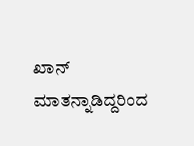ಖಾನ್ ಮಾತನ್ನಾಡಿದ್ದರಿಂದ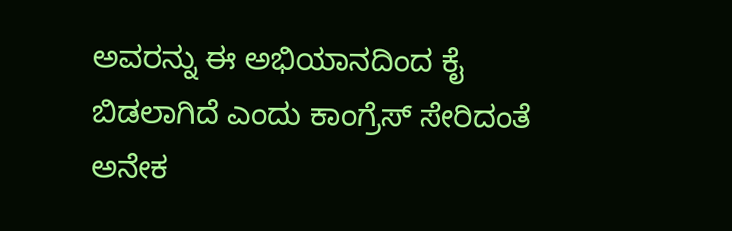ಅವರನ್ನು ಈ ಅಭಿಯಾನದಿಂದ ಕೈ ಬಿಡಲಾಗಿದೆ ಎಂದು ಕಾಂಗ್ರೆಸ್ ಸೇರಿದಂತೆ ಅನೇಕ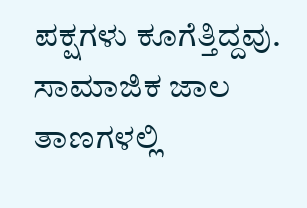ಪಕ್ಷಗಳು ಕೂಗೆತ್ತಿದ್ದವು. ಸಾಮಾಜಿಕ ಜಾಲ ತಾಣಗಳಲ್ಲಿ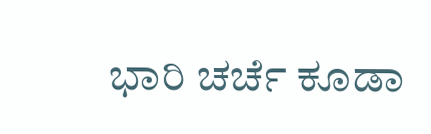ಭಾರಿ ಚರ್ಚೆ ಕೂಡಾ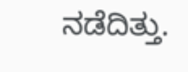ನಡೆದಿತ್ತು.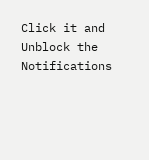Click it and Unblock the Notifications